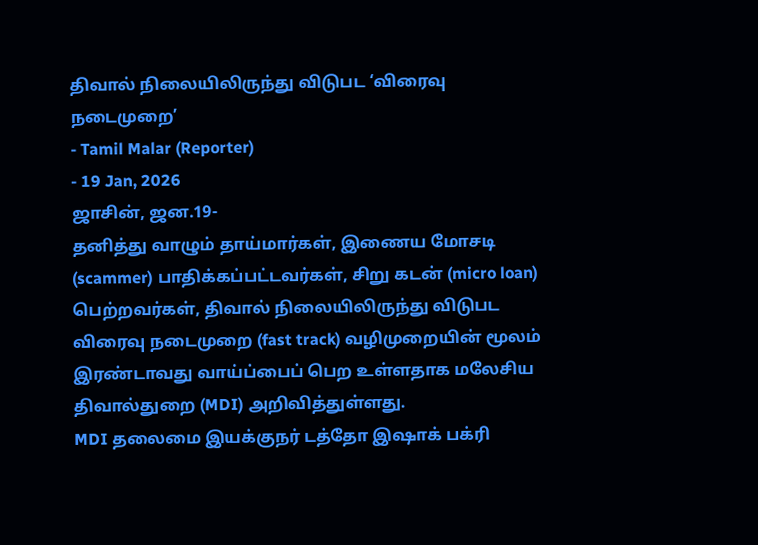திவால் நிலையிலிருந்து விடுபட ‘விரைவு நடைமுறை’
- Tamil Malar (Reporter)
- 19 Jan, 2026
ஜாசின், ஜன.19-
தனித்து வாழும் தாய்மார்கள், இணைய மோசடி (scammer) பாதிக்கப்பட்டவர்கள், சிறு கடன் (micro loan) பெற்றவர்கள், திவால் நிலையிலிருந்து விடுபட விரைவு நடைமுறை (fast track) வழிமுறையின் மூலம் இரண்டாவது வாய்ப்பைப் பெற உள்ளதாக மலேசிய திவால்துறை (MDI) அறிவித்துள்ளது.
MDI தலைமை இயக்குநர் டத்தோ இஷாக் பக்ரி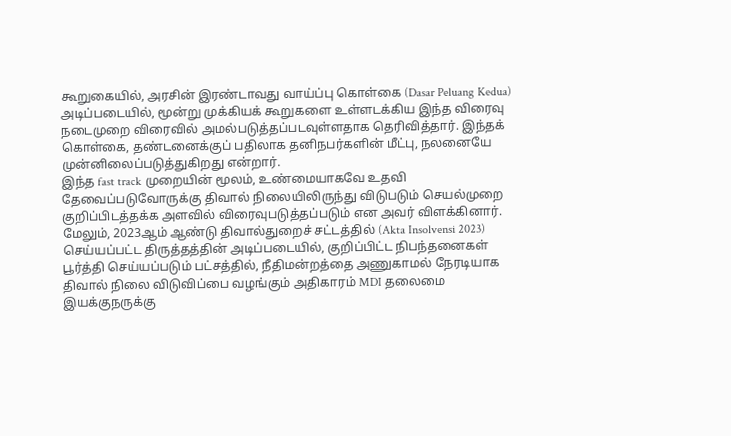கூறுகையில், அரசின் இரண்டாவது வாய்ப்பு கொள்கை (Dasar Peluang Kedua) அடிப்படையில், மூன்று முக்கியக் கூறுகளை உள்ளடக்கிய இந்த விரைவு நடைமுறை விரைவில் அமல்படுத்தப்படவுள்ளதாக தெரிவித்தார். இந்தக் கொள்கை, தண்டனைக்குப் பதிலாக தனிநபர்களின் மீட்பு, நலனையே முன்னிலைப்படுத்துகிறது என்றார்.
இந்த fast track முறையின் மூலம், உண்மையாகவே உதவி தேவைப்படுவோருக்கு திவால் நிலையிலிருந்து விடுபடும் செயல்முறை குறிப்பிடத்தக்க அளவில் விரைவுபடுத்தப்படும் என அவர் விளக்கினார்.
மேலும், 2023ஆம் ஆண்டு திவால்துறைச் சட்டத்தில் (Akta Insolvensi 2023) செய்யப்பட்ட திருத்தத்தின் அடிப்படையில், குறிப்பிட்ட நிபந்தனைகள் பூர்த்தி செய்யப்படும் பட்சத்தில், நீதிமன்றத்தை அணுகாமல் நேரடியாக திவால் நிலை விடுவிப்பை வழங்கும் அதிகாரம் MDI தலைமை இயக்குநருக்கு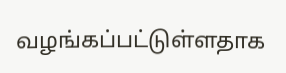வழங்கப்பட்டுள்ளதாக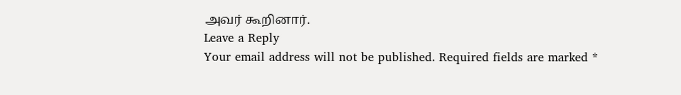அவர் கூறினார்.
Leave a Reply
Your email address will not be published. Required fields are marked *